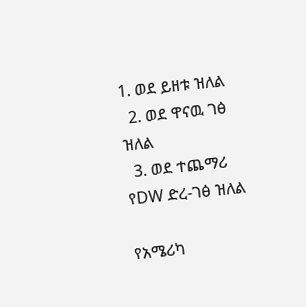1. ወደ ይዘቱ ዝለል
  2. ወደ ዋናዉ ገፅ ዝለል
  3. ወደ ተጨማሪ የDW ድረ-ገፅ ዝለል

የአሜሪካ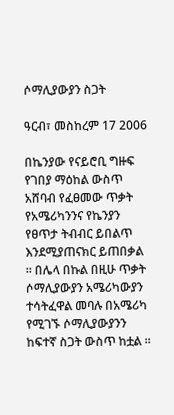ሶማሊያውያን ስጋት

ዓርብ፣ መስከረም 17 2006

በኬንያው የናይሮቢ ግዙፍ የገበያ ማዕከል ውስጥ አሸባብ የፈፀመው ጥቃት የአሜሪካንንና የኬንያን የፀጥታ ትብብር ይበልጥ እንደሚያጠናክር ይጠበቃል ። በሌላ በኩል በዚሁ ጥቃት ሶማሊያውያን አሜሪካውያን ተሳትፈዋል መባሉ በአሜሪካ የሚገኙ ሶማሊያውያንን ከፍተኛ ስጋት ውስጥ ከቷል ።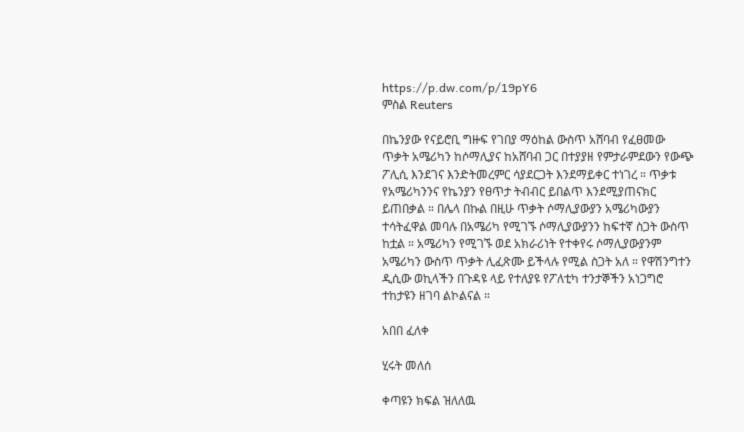https://p.dw.com/p/19pY6
ምስል Reuters

በኬንያው የናይሮቢ ግዙፍ የገበያ ማዕከል ውስጥ አሸባብ የፈፀመው ጥቃት አሜሪካን ከሶማሊያና ከአሸባብ ጋር በተያያዘ የምታራምደውን የውጭ ፖሊሲ እንደገና እንድትመረምር ሳያደርጋት እንደማይቀር ተነገረ ። ጥቃቱ የአሜሪካንንና የኬንያን የፀጥታ ትብብር ይበልጥ እንደሚያጠናክር ይጠበቃል ። በሌላ በኩል በዚሁ ጥቃት ሶማሊያውያን አሜሪካውያን ተሳትፈዋል መባሉ በአሜሪካ የሚገኙ ሶማሊያውያንን ከፍተኛ ስጋት ውስጥ ከቷል ። አሜሪካን የሚገኙ ወደ አክራሪነት የተቀየሩ ሶማሊያውያንም አሜሪካን ውስጥ ጥቃት ሊፈጽሙ ይችላሉ የሚል ስጋት አለ ። የዋሽንግተን ዲሲው ወኪላችን በጉዳዩ ላይ የተለያዩ የፖለቲካ ተንታኞችን አነጋግሮ ተከታዩን ዘገባ ልኮልናል ።

አበበ ፈለቀ

ሂሩት መለሰ

ቀጣዩን ክፍል ዝለለዉ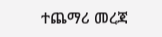ተጨማሪ መረጃ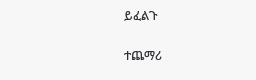ይፈልጉ

ተጨማሪ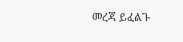መረጃ ይፈልጉ